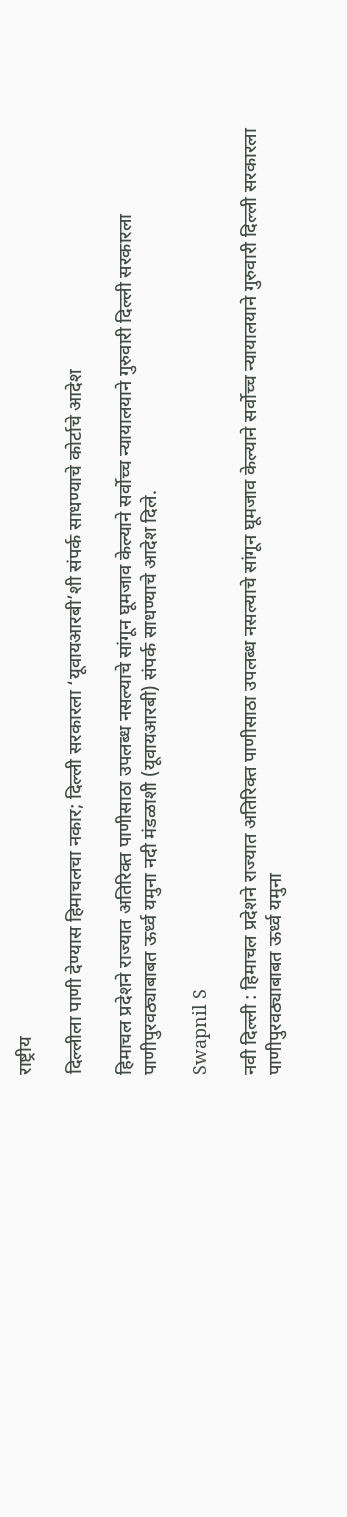राष्ट्रीय

दिल्लीला पाणी देण्यास हिमाचलचा नकार; दिल्ली सरकारला ‘यूवायआरबी’शी संपर्क साधण्याचे कोर्टाचे आदेश

हिमाचल प्रदेशने राज्यात अतिरिक्त पाणीसाठा उपलब्ध नसल्याचे सांगून घूमजाव केल्याने सर्वोच्च न्यायालयाने गुरुवारी दिल्ली सरकारला पाणीपुरवठ्याबाबत ऊर्ध्व यमुना नदी मंडळाशी (यूवायआरबी) संपर्क साधण्याचे आदेश दिले.

Swapnil S

नवी दिल्ली : हिमाचल प्रदेशने राज्यात अतिरिक्त पाणीसाठा उपलब्ध नसल्याचे सांगून घूमजाव केल्याने सर्वोच्च न्यायालयाने गुरुवारी दिल्ली सरकारला पाणीपुरवठ्याबाबत ऊर्ध्व यमुना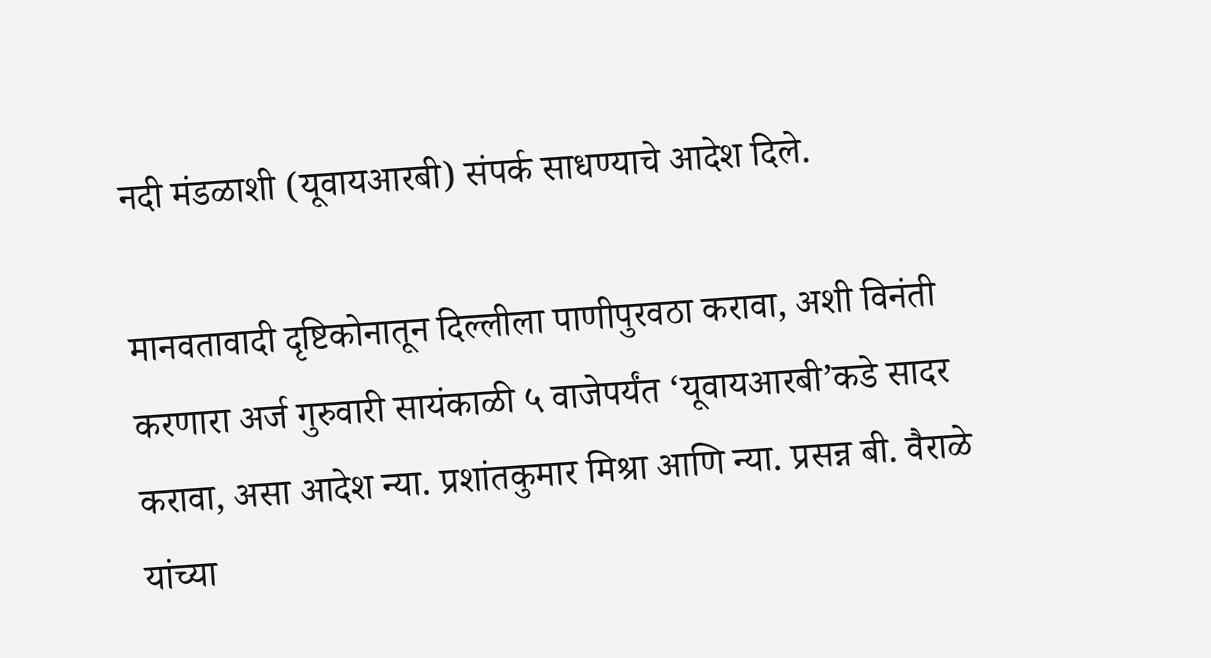नदी मंडळाशी (यूवायआरबी) संपर्क साधण्याचे आदेश दिले.

मानवतावादी दृष्टिकोनातून दिल्लीला पाणीपुरवठा करावा, अशी विनंती करणारा अर्ज गुरुवारी सायंकाळी ५ वाजेपर्यंत ‘यूवायआरबी’कडे सादर करावा, असा आदेश न्या. प्रशांतकुमार मिश्रा आणि न्या. प्रसन्न बी. वैराळे यांच्या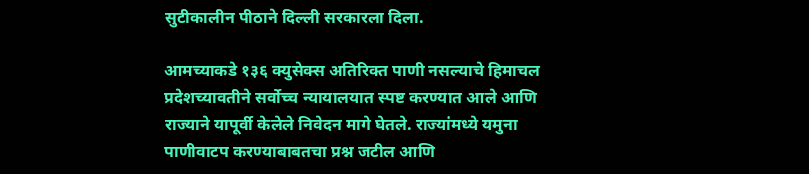सुटीकालीन पीठाने दिल्ली सरकारला दिला.

आमच्याकडे १३६ क्युसेक्स अतिरिक्त पाणी नसल्याचे हिमाचल प्रदेशच्यावतीने सर्वोच्च न्यायालयात स्पष्ट करण्यात आले आणि राज्याने यापूर्वी केलेले निवेदन मागे घेतले. राज्यांमध्ये यमुना पाणीवाटप करण्याबाबतचा प्रश्न जटील आणि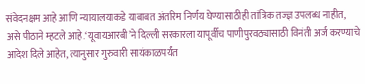संवेदनक्षम आहे आणि न्यायालयाकडे याबाबत अंतरिम निर्णय घेण्यासाठीही तांत्रिक तज्ज्ञ उपलब्ध नाहीत, असे पीठाने म्हटले आहे.‘यूवायआरबी’ने दिल्ली सरकारला यापूर्वीच पाणीपुरवठ्यासाठी विनंती अर्ज करण्याचे आदेश दिले आहेत, त्यानुसार गुरुवारी सायंकाळपर्यंत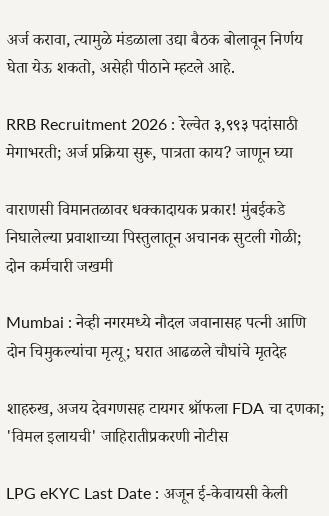अर्ज करावा, त्यामुळे मंडळाला उद्या बैठक बोलावून निर्णय घेता येऊ शकतो, असेही पीठाने म्हटले आहे.

RRB Recruitment 2026 : रेल्वेत ३,९९३ पदांसाठी मेगाभरती; अर्ज प्रक्रिया सुरू, पात्रता काय? जाणून घ्या

वाराणसी विमानतळावर धक्कादायक प्रकार! मुंबईकडे निघालेल्या प्रवाशाच्या पिस्तुलातून अचानक सुटली गोळी; दोन कर्मचारी जखमी

Mumbai : नेव्ही नगरमध्ये नौदल जवानासह पत्नी आणि दोन चिमुकल्यांचा मृत्यू; घरात आढळले चौघांचे मृतदेह

शाहरुख, अजय देवगणसह टायगर श्रॉफला FDA चा दणका; 'विमल इलायची' जाहिरातीप्रकरणी नोटीस

LPG eKYC Last Date : अजून ई-केवायसी केली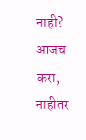नाही? आजच करा, नाहीतर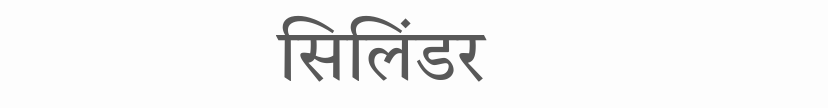सिलिंडर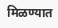मिळण्यात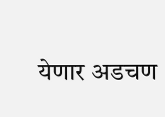येणार अडचण